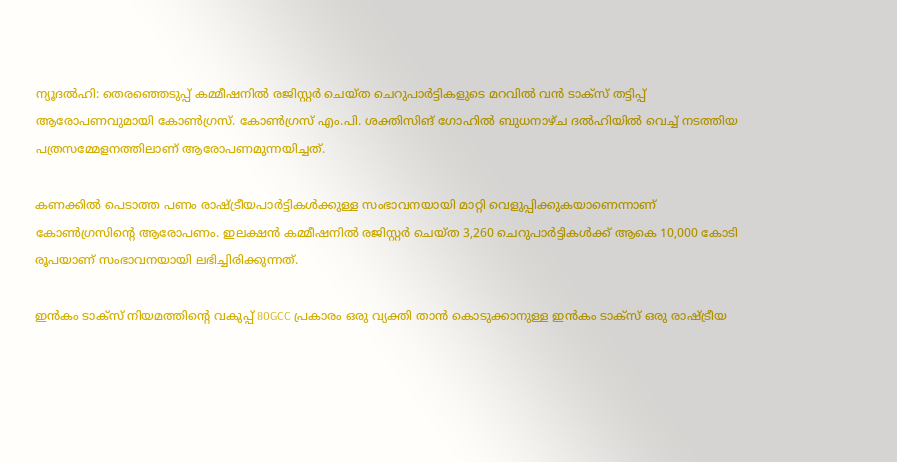ന്യൂദല്‍ഹി: തെരഞ്ഞെടുപ്പ് കമ്മീഷനില്‍ രജിസ്റ്റര്‍ ചെയ്ത ചെറുപാര്‍ട്ടികളുടെ മറവില്‍ വന്‍ ടാക്സ് തട്ടിപ്പ് ആരോപണവുമായി കോണ്‍ഗ്രസ്. കോണ്‍ഗ്രസ് എം.പി. ശക്തിസിങ് ഗോഹില്‍ ബുധനാഴ്ച ദല്‍ഹിയില്‍ വെച്ച് നടത്തിയ പത്രസമ്മേളനത്തിലാണ് ആരോപണമുന്നയിച്ചത്.

കണക്കില്‍ പെടാത്ത പണം രാഷ്ട്രീയപാര്‍ട്ടികള്‍ക്കുള്ള സംഭാവനയായി മാറ്റി വെളുപ്പിക്കുകയാണെന്നാണ് കോണ്‍ഗ്രസിന്റെ ആരോപണം. ഇലക്ഷന്‍ കമ്മീഷനില്‍ രജിസ്റ്റര്‍ ചെയ്ത 3,260 ചെറുപാര്‍ട്ടികള്‍ക്ക് ആകെ 10,000 കോടി രൂപയാണ് സംഭാവനയായി ലഭിച്ചിരിക്കുന്നത്.

ഇന്‍കം ടാക്സ് നിയമത്തിന്റെ വകുപ്പ് 80GCC പ്രകാരം ഒരു വ്യക്തി താന്‍ കൊടുക്കാനുള്ള ഇന്‍കം ടാക്സ് ഒരു രാഷ്ട്രീയ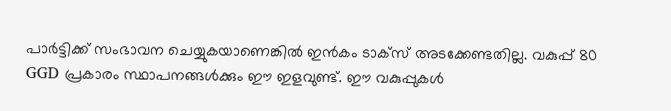പാര്‍ട്ടിക്ക് സംഭാവന ചെയ്യുകയാണെങ്കില്‍ ഇന്‍കം ടാക്സ് അടക്കേണ്ടതില്ല. വകുപ്പ് 80 GGD പ്രകാരം സ്ഥാപനങ്ങള്‍ക്കും ഈ ഇളവുണ്ട്. ഈ വകുപ്പുകള്‍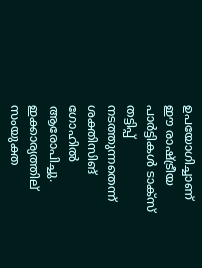ഉപയോഗിച്ചാണ് ഈ രാഷ്ട്രീയ പാര്‍ട്ടികള്‍ ടാക്സ് തട്ടിപ്പ് നടത്തുന്നതെന്ന് ശക്തിസിങ് ഗോഹില്‍ ആരോപിച്ചു. ഇക്കാര്യത്തില് സംയുക്ത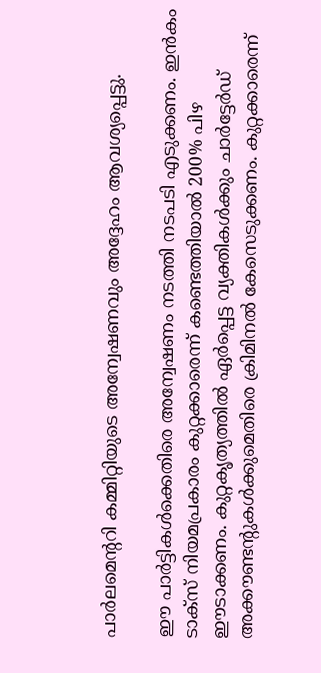പാര്‍ലമെന്ററി കമ്മിറ്റിയുടെ അന്വേഷണവും അദ്ദേഹം ആവശ്യപ്പെട്ടു.

ഈ പാര്‍ട്ടികള്‍ക്കെതിരെ അന്വേഷണം നടത്തി നടപടി എടുക്കണം. ഇന്‍കം ടാക്സ് നിയമപ്രകാരം കുറ്റക്കാരെന്ന് കണ്ടെത്തിയാല്‍ 200% പിഴ ഈടാക്കണം. കുറ്റകൃത്യത്തില്‍ ഏര്‍പ്പെട്ട വ്യക്തികള്‍ക്കും ചാര്‍ട്ടേര്‍ഡ് അക്കൗണ്ടന്റുകള്‍ക്കുമെതിരെ ക്രിമിനല്‍ കേസെടുക്കണം. കുറ്റക്കാരെന്ന്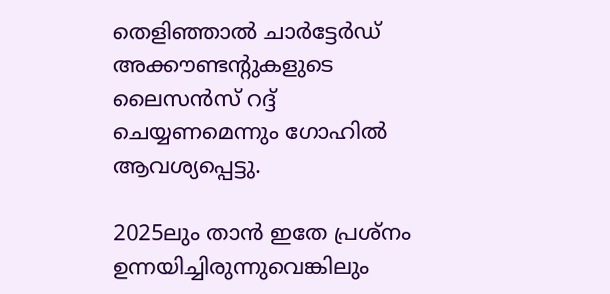തെളിഞ്ഞാല്‍ ചാര്‍ട്ടേര്‍ഡ് അക്കൗണ്ടന്റുകളുടെ ലൈസന്‍സ് റദ്ദ് ചെയ്യണമെന്നും ഗോഹില്‍ ആവശ്യപ്പെട്ടു.

2025ലും താന്‍ ഇതേ പ്രശ്നം ഉന്നയിച്ചിരുന്നുവെങ്കിലും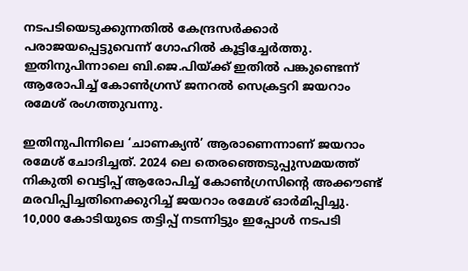നടപടിയെടുക്കുന്നതില്‍ കേന്ദ്രസര്‍ക്കാര്‍ പരാജയപ്പെട്ടുവെന്ന് ഗോഹില്‍ കൂട്ടിച്ചേര്‍ത്തു. ഇതിനുപിന്നാലെ ബി.ജെ.പിയ്ക്ക് ഇതില്‍ പങ്കുണ്ടെന്ന് ആരോപിച്ച് കോണ്‍ഗ്രസ് ജനറല്‍ സെക്രട്ടറി ജയറാം രമേശ് രംഗത്തുവന്നു.

ഇതിനുപിന്നിലെ ‘ചാണക്യന്‍’ ആരാണെന്നാണ് ജയറാം രമേശ് ചോദിച്ചത്. 2024 ലെ തെരഞ്ഞെടുപ്പുസമയത്ത് നികുതി വെട്ടിപ്പ് ആരോപിച്ച് കോണ്‍ഗ്രസിന്റെ അക്കൗണ്ട് മരവിപ്പിച്ചതിനെക്കുറിച്ച് ജയറാം രമേശ് ഓര്‍മിപ്പിച്ചു. 10,000 കോടിയുടെ തട്ടിപ്പ് നടന്നിട്ടും ഇപ്പോള്‍ നടപടി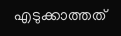എടുക്കാത്തത്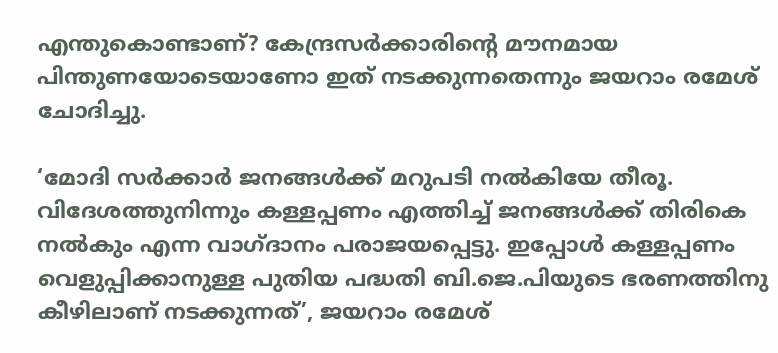എന്തുകൊണ്ടാണ്? കേന്ദ്രസര്‍ക്കാരിന്റെ മൗനമായ പിന്തുണയോടെയാണോ ഇത് നടക്കുന്നതെന്നും ജയറാം രമേശ് ചോദിച്ചു.

‘മോദി സര്‍ക്കാര്‍ ജനങ്ങള്‍ക്ക് മറുപടി നല്‍കിയേ തീരൂ. വിദേശത്തുനിന്നും കള്ളപ്പണം എത്തിച്ച് ജനങ്ങള്‍ക്ക് തിരികെ നല്‍കും എന്ന വാഗ്ദാനം പരാജയപ്പെട്ടു. ഇപ്പോള്‍ കള്ളപ്പണം വെളുപ്പിക്കാനുള്ള പുതിയ പദ്ധതി ബി.ജെ.പിയുടെ ഭരണത്തിനു കീഴിലാണ് നടക്കുന്നത്’, ജയറാം രമേശ്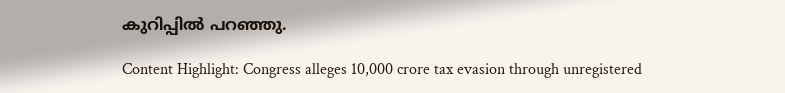കുറിപ്പില്‍ പറഞ്ഞു.

Content Highlight: Congress alleges 10,000 crore tax evasion through unregistered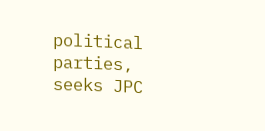political parties, seeks JPC